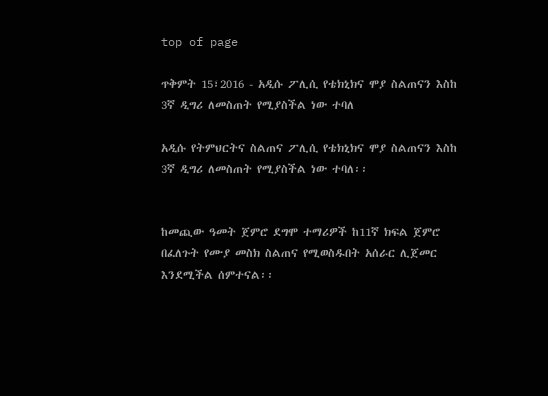top of page

ጥቅምት 15፣2016 - አዲሱ ፖሊሲ የቴክኒክና ሞያ ስልጠናን እስከ 3ኛ ዲግሪ ለመስጠት የሚያስችል ነው ተባለ

አዲሱ የትምህርትና ስልጠና ፖሊሲ የቴክኒክና ሞያ ስልጠናን እስከ 3ኛ ዲግሪ ለመስጠት የሚያስችል ነው ተባለ፡፡


ከመጪው ዓመት ጀምሮ ደግሞ ተማሪዎች ከ11ኛ ክፍል ጀምሮ በፈለጉት የሙያ መስክ ስልጠና የሚወስዱበት አሰራር ሊጀመር እንደሚችል ሰምተናል፡፡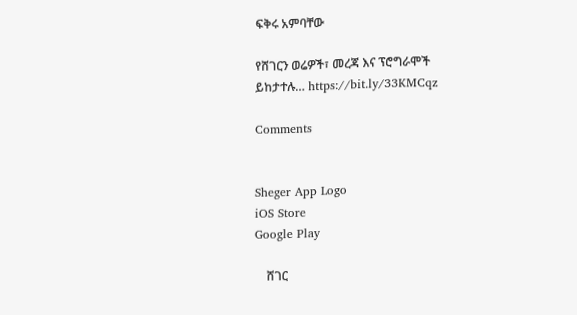ፍቅሩ አምባቸው

የሸገርን ወሬዎች፣ መረጃ እና ፕሮግራሞች ይከታተሉ… https://bit.ly/33KMCqz

Comments


Sheger App Logo
iOS Store
Google Play

    ሸገር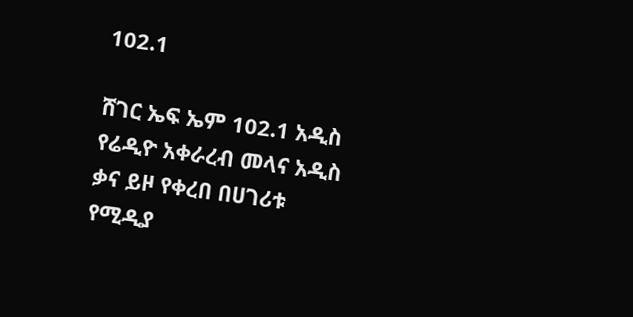102.1

ሸገር ኤፍ ኤም 102.1 አዲስ የሬዲዮ አቀራረብ መላና አዲስ ቃና ይዞ የቀረበ በሀገሪቱ የሚዲያ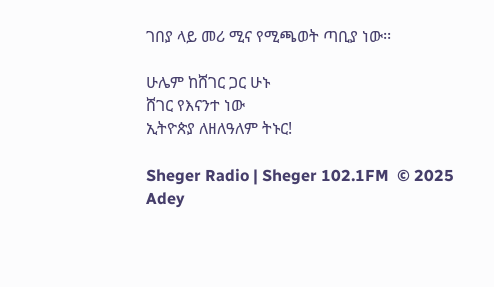ገበያ ላይ መሪ ሚና የሚጫወት ጣቢያ ነው፡፡

ሁሌም ከሸገር ጋር ሁኑ
ሸገር የእናንተ ነው
ኢትዮጵያ ለዘለዓለም ትኑር!

Sheger Radio | Sheger 102.1FM  © 2025 Adey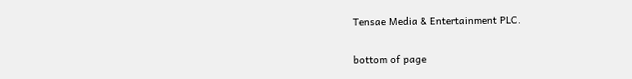Tensae Media & Entertainment PLC.

bottom of page